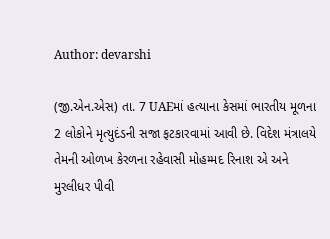Author: devarshi

(જી.એન.એસ) તા. 7 UAEમાં હત્યાના કેસમાં ભારતીય મૂળના 2 લોકોને મૃત્યુદંડની સજા ફટકારવામાં આવી છે. વિદેશ મંત્રાલયે તેમની ઓળખ કેરળના રહેવાસી મોહમ્મદ રિનાશ એ અને મુરલીધર પીવી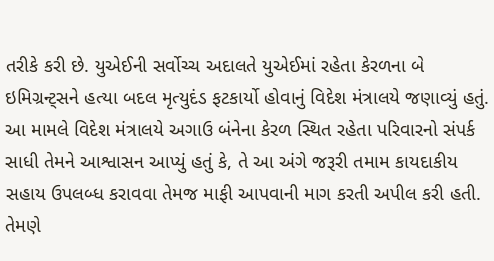તરીકે કરી છે. યુએઈની સર્વોચ્ચ અદાલતે યુએઈમાં રહેતા કેરળના બે ઇમિગ્રન્ટ્સને હત્યા બદલ મૃત્યુદંડ ફટકાર્યો હોવાનું વિદેશ મંત્રાલયે જણાવ્યું હતું. આ મામલે વિદેશ મંત્રાલયે અગાઉ બંનેના કેરળ સ્થિત રહેતા પરિવારનો સંપર્ક સાધી તેમને આશ્વાસન આપ્યું હતું કે, તે આ અંગે જરૂરી તમામ કાયદાકીય સહાય ઉપલબ્ધ કરાવવા તેમજ માફી આપવાની માગ કરતી અપીલ કરી હતી. તેમણે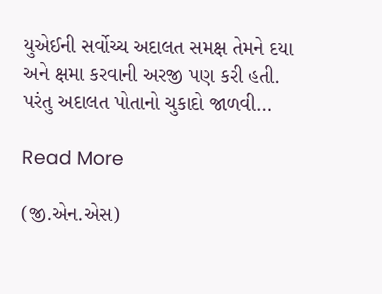યુએઈની સર્વોચ્ચ અદાલત સમક્ષ તેમને દયા અને ક્ષમા કરવાની અરજી પણ કરી હતી. પરંતુ અદાલત પોતાનો ચુકાદો જાળવી…

Read More

(જી.એન.એસ)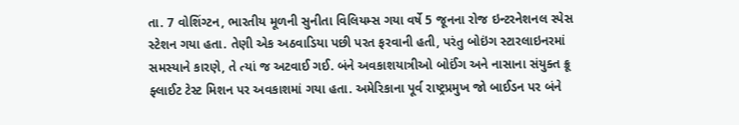તા. 7 વોશિંગ્ટન, ભારતીય મૂળની સુનીતા વિલિયમ્સ ગયા વર્ષે 5 જૂનના રોજ ઇન્ટરનેશનલ સ્પેસ સ્ટેશન ગયા હતા. તેણી એક અઠવાડિયા પછી પરત ફરવાની હતી, પરંતુ બોઇંગ સ્ટારલાઇનરમાં સમસ્યાને કારણે, તે ત્યાં જ અટવાઈ ગઈ. બંને અવકાશયાત્રીઓ બોઈંગ અને નાસાના સંયુક્ત ક્રૂ ફ્લાઈટ ટેસ્ટ મિશન પર અવકાશમાં ગયા હતા. અમેરિકાના પૂર્વ રાષ્ટ્રપ્રમુખ જો બાઈડન પર બંને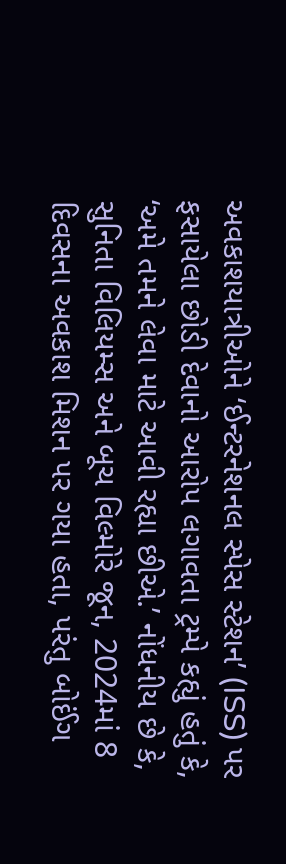અવકાશયાત્રીઓને ‘ઈન્ટરનેશનલ સ્પેસ સ્ટેશન’ (ISS) પર ફસાયેલા છોડી દેવાનો આરોપ લગાવતા ટ્રમ્પે કહ્યું હતું કે, ‘અમે તમને લેવા માટે આવી રહ્યા છીએ.’ નોંધનીય છે કે, સુનિતા વિલિયમ્સ અને બૂચ વિલ્મોરે જૂન, 2024માં 8 દિવસના અવકાશ મિશન પર ગયા હતા, પરંતુ બોઈંગ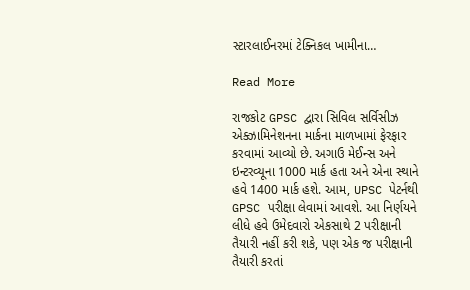સ્ટારલાઈનરમાં ટેક્નિકલ ખામીના…

Read More

રાજકોટ GPSC દ્વારા સિવિલ સર્વિસીઝ એક્ઝામિનેશનના માર્કના માળખામાં ફેરફાર કરવામાં આવ્યો છે. અગાઉ મેઈન્સ અને ઇન્ટરવ્યૂના 1000 માર્ક હતા અને એના સ્થાને હવે 1400 માર્ક હશે. આમ, UPSC પેટર્નથી GPSC પરીક્ષા લેવામાં આવશે. આ નિર્ણયને લીધે હવે ઉમેદવારો એકસાથે 2 પરીક્ષાની તૈયારી નહીં કરી શકે, પણ એક જ પરીક્ષાની તૈયારી કરતાં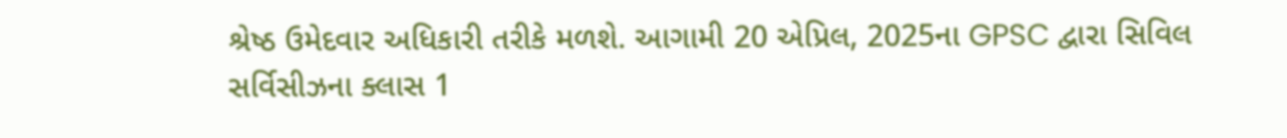શ્રેષ્ઠ ઉમેદવાર અધિકારી તરીકે મળશે. આગામી 20 એપ્રિલ, 2025ના GPSC દ્વારા સિવિલ સર્વિસીઝના ક્લાસ 1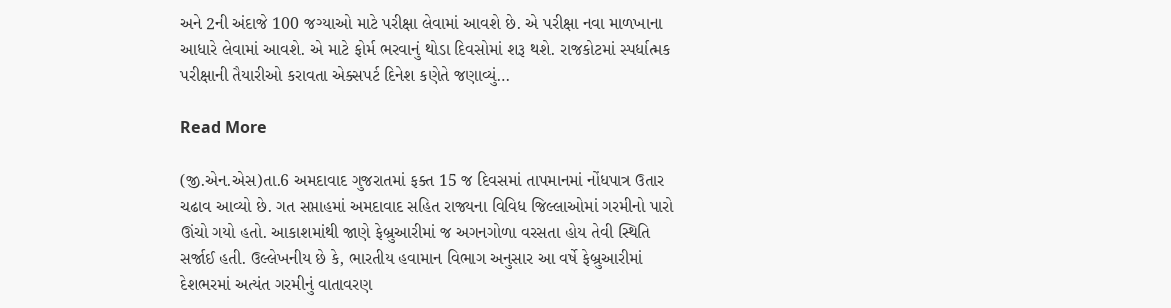અને 2ની અંદાજે 100 જગ્યાઓ માટે પરીક્ષા લેવામાં આવશે છે. એ પરીક્ષા નવા માળખાના આધારે લેવામાં આવશે. એ માટે ફોર્મ ભરવાનું થોડા દિવસોમાં શરૂ થશે. રાજકોટમાં સ્પર્ધાત્મક પરીક્ષાની તૈયારીઓ કરાવતા એક્સપર્ટ દિનેશ કણેતે જણાવ્યું…

Read More

(જી.એન.એસ)તા.6 અમદાવાદ ગુજરાતમાં ફક્ત 15 જ દિવસમાં તાપમાનમાં નોંધપાત્ર ઉતાર ચઢાવ આવ્યો છે. ગત સપ્તાહમાં અમદાવાદ સહિત રાજ્યના વિવિધ જિલ્લાઓમાં ગરમીનો પારો ઊંચો ગયો હતો. આકાશમાંથી જાણે ફેબ્રુઆરીમાં જ અગનગોળા વરસતા હોય તેવી સ્થિતિ સર્જાઈ હતી. ઉલ્લેખનીય છે કે, ભારતીય હવામાન વિભાગ અનુસાર આ વર્ષે ફેબ્રુઆરીમાં દેશભરમાં અત્યંત ગરમીનું વાતાવરણ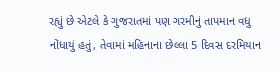રહ્યું છે એટલે કે ગુજરાતમાં પણ ગરમીનું તાપમાન વધુ નોંધાયું હતું, તેવામાં મહિનાના છેલ્લા 5 દિવસ દરમિયાન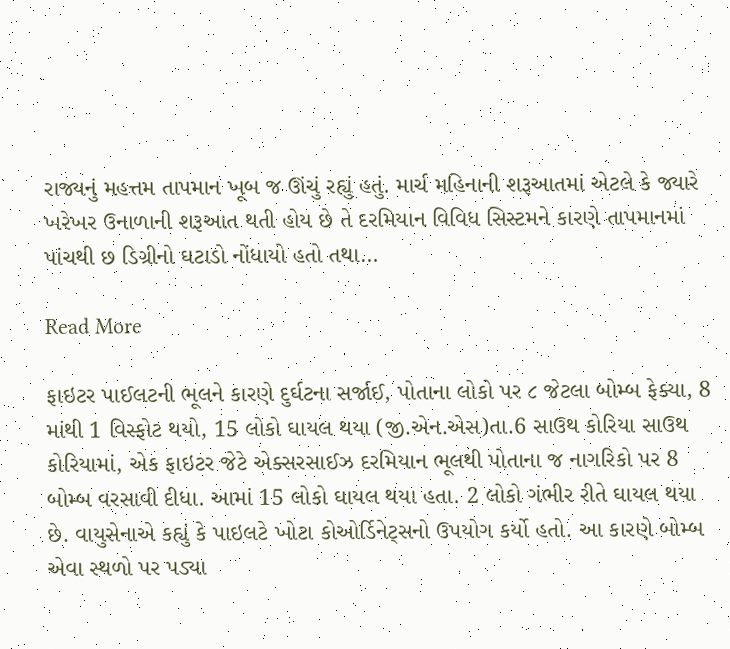રાજ્યનું મહત્તમ તાપમાન ખૂબ જ ઊંચું રહ્યું હતું. માર્ચ મહિનાની શરૂઆતમાં એટલે કે જ્યારે ખરેખર ઉનાળાની શરૂઆત થતી હોય છે તે દરમિયાન વિવિધ સિસ્ટમને કારણે તાપમાનમાં પાંચથી છ ડિગ્રીનો ઘટાડો નોંધાયો હતો તથા…

Read More

ફાઇટર પાઈલટની ભૂલને કારણે દુર્ઘટના સર્જાઈ, પોતાના લોકો પર ૮ જેટલા બોમ્બ ફેક્યા, 8 માંથી 1 વિસ્ફોટ થયો, 15 લોકો ઘાયલ થયા (જી.એન.એસ)તા.6 સાઉથ કોરિયા સાઉથ કોરિયામાં, એક ફાઇટર જેટે એક્સરસાઈઝ દરમિયાન ભૂલથી પોતાના જ નાગરિકો પર 8 બોમ્બ વરસાવી દીધા. આમાં 15 લોકો ઘાયલ થયા હતા. 2 લોકો ગંભીર રીતે ઘાયલ થયા છે. વાયુસેનાએ કહ્યું કે પાઇલટે ખોટા કોઓર્ડિનેટ્સનો ઉપયોગ કર્યો હતો. આ કારણે બોમ્બ એવા સ્થળો પર પડ્યા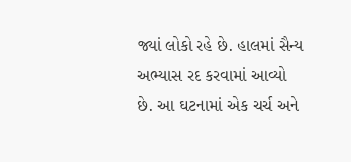જ્યાં લોકો રહે છે. હાલમાં સૈન્ય અભ્યાસ રદ કરવામાં આવ્યો છે. આ ઘટનામાં એક ચર્ચ અને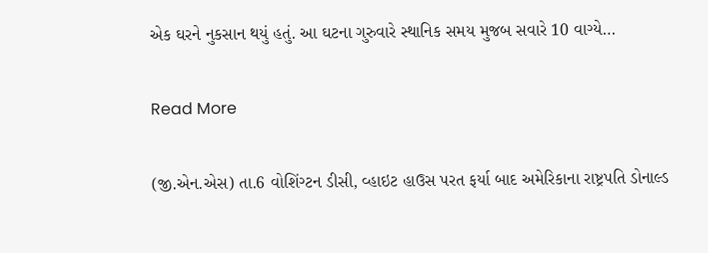એક ઘરને નુકસાન થયું હતું. આ ઘટના ગુરુવારે સ્થાનિક સમય મુજબ સવારે 10 વાગ્યે…

Read More

(જી.એન.એસ) તા.6 વોશિંગ્ટન ડીસી, વ્હાઇટ હાઉસ પરત ફર્યા બાદ અમેરિકાના રાષ્ટ્રપતિ ડોનાલ્ડ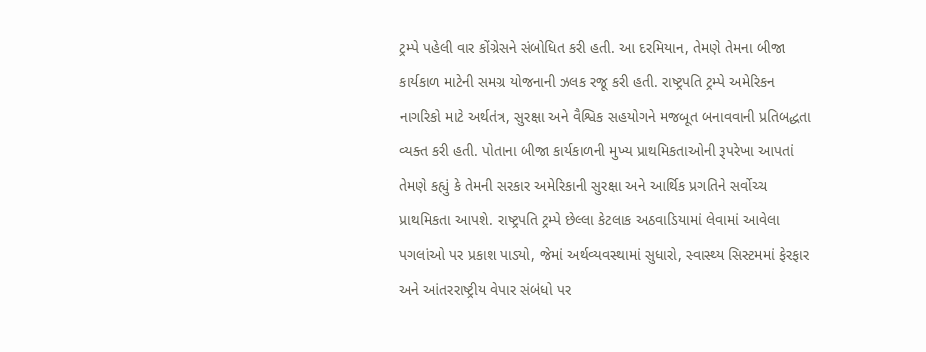ટ્રમ્પે પહેલી વાર કોંગ્રેસને સંબોધિત કરી હતી. આ દરમિયાન, તેમણે તેમના બીજા કાર્યકાળ માટેની સમગ્ર યોજનાની ઝલક રજૂ કરી હતી. રાષ્ટ્રપતિ ટ્રમ્પે અમેરિકન નાગરિકો માટે અર્થતંત્ર, સુરક્ષા અને વૈશ્વિક સહયોગને મજબૂત બનાવવાની પ્રતિબદ્ધતા વ્યક્ત કરી હતી. પોતાના બીજા કાર્યકાળની મુખ્ય પ્રાથમિકતાઓની રૂપરેખા આપતાં તેમણે કહ્યું કે તેમની સરકાર અમેરિકાની સુરક્ષા અને આર્થિક પ્રગતિને સર્વોચ્ચ પ્રાથમિકતા આપશે. રાષ્ટ્રપતિ ટ્રમ્પે છેલ્લા કેટલાક અઠવાડિયામાં લેવામાં આવેલા પગલાંઓ પર પ્રકાશ પાડ્યો, જેમાં અર્થવ્યવસ્થામાં સુધારો, સ્વાસ્થ્ય સિસ્ટમમાં ફેરફાર અને આંતરરાષ્ટ્રીય વેપાર સંબંધો પર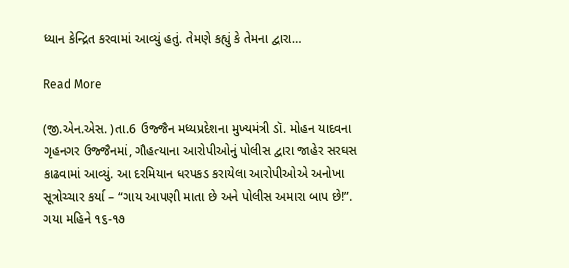ધ્યાન કેન્દ્રિત કરવામાં આવ્યું હતું. તેમણે કહ્યું કે તેમના દ્વારા…

Read More

(જી.એન.એસ. )તા.6 ઉજ્જૈન મધ્યપ્રદેશના મુખ્યમંત્રી ડૉ. મોહન યાદવના ગૃહનગર ઉજ્જૈનમાં, ગૌહત્યાના આરોપીઓનું પોલીસ દ્વારા જાહેર સરઘસ કાઢવામાં આવ્યું. આ દરમિયાન ધરપકડ કરાયેલા આરોપીઓએ અનોખા સૂત્રોચ્ચાર કર્યા – “ગાય આપણી માતા છે અને પોલીસ અમારા બાપ છે!”. ગયા મહિને ૧૬-૧૭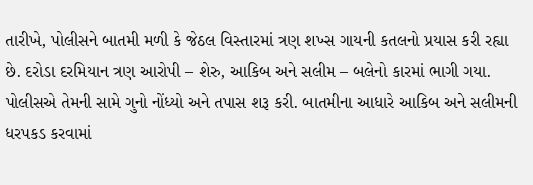તારીખે, પોલીસને બાતમી મળી કે જેઠલ વિસ્તારમાં ત્રણ શખ્સ ગાયની કતલનો પ્રયાસ કરી રહ્યા છે. દરોડા દરમિયાન ત્રણ આરોપી – શેરુ, આકિબ અને સલીમ – બલેનો કારમાં ભાગી ગયા. પોલીસએ તેમની સામે ગુનો નોંધ્યો અને તપાસ શરૂ કરી. બાતમીના આધારે આકિબ અને સલીમની ધરપકડ કરવામાં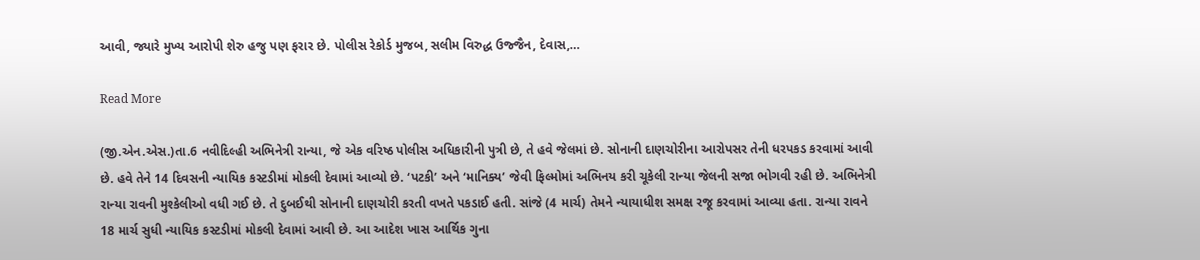આવી, જ્યારે મુખ્ય આરોપી શેરુ હજુ પણ ફરાર છે. પોલીસ રેકોર્ડ મુજબ, સલીમ વિરુદ્ધ ઉજ્જૈન, દેવાસ,…

Read More

(જી.એન.એસ.)તા.6 નવીદિલ્હી અભિનેત્રી રાન્યા, જે એક વરિષ્ઠ પોલીસ અધિકારીની પુત્રી છે, તે હવે જેલમાં છે. સોનાની દાણચોરીના આરોપસર તેની ધરપકડ કરવામાં આવી છે. હવે તેને 14 દિવસની ન્યાયિક કસ્ટડીમાં મોકલી દેવામાં આવ્યો છે. ‘પટકી’ અને ‘માનિક્ય’ જેવી ફિલ્મોમાં અભિનય કરી ચૂકેલી રાન્યા જેલની સજા ભોગવી રહી છે. અભિનેત્રી રાન્યા રાવની મુશ્કેલીઓ વધી ગઈ છે. તે દુબઈથી સોનાની દાણચોરી કરતી વખતે પકડાઈ હતી. સાંજે (4 માર્ચ) તેમને ન્યાયાધીશ સમક્ષ રજૂ કરવામાં આવ્યા હતા. રાન્યા રાવને 18 માર્ચ સુધી ન્યાયિક કસ્ટડીમાં મોકલી દેવામાં આવી છે. આ આદેશ ખાસ આર્થિક ગુના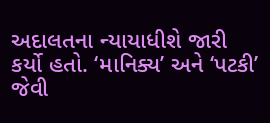અદાલતના ન્યાયાધીશે જારી કર્યો હતો. ‘માનિક્ય’ અને ‘પટકી’ જેવી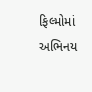ફિલ્મોમાં અભિનય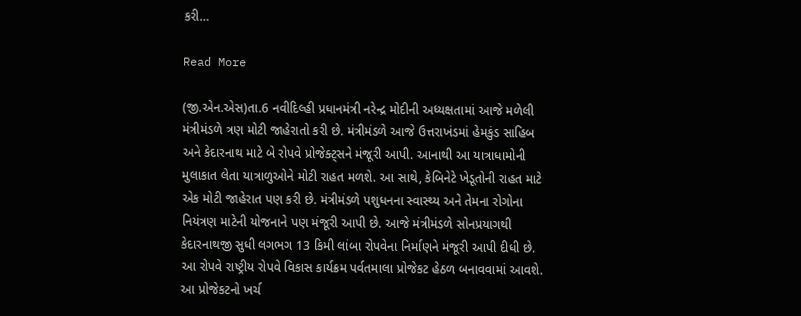કરી…

Read More

(જી.એન.એસ)તા.6 નવીદિલ્હી પ્રધાનમંત્રી નરેન્દ્ર મોદીની અધ્યક્ષતામાં આજે મળેલી મંત્રીમંડળે ત્રણ મોટી જાહેરાતો કરી છે. મંત્રીમંડળે આજે ઉત્તરાખંડમાં હેમકુંડ સાહિબ અને કેદારનાથ માટે બે રોપવે પ્રોજેક્ટ્સને મંજૂરી આપી. આનાથી આ યાત્રાધામોની મુલાકાત લેતા યાત્રાળુઓને મોટી રાહત મળશે. આ સાથે, કેબિનેટે ખેડૂતોની રાહત માટે એક મોટી જાહેરાત પણ કરી છે. મંત્રીમંડળે પશુધનના સ્વાસ્થ્ય અને તેમના રોગોના નિયંત્રણ માટેની યોજનાને પણ મંજૂરી આપી છે. આજે મંત્રીમંડળે સોનપ્રયાગથી કેદારનાથજી સુધી લગભગ 13 કિમી લાંબા રોપવેના નિર્માણને મંજૂરી આપી દીધી છે. આ રોપવે રાષ્ટ્રીય રોપવે વિકાસ કાર્યક્રમ પર્વતમાલા પ્રોજેકટ હેઠળ બનાવવામાં આવશે. આ પ્રોજેકટનો ખર્ચ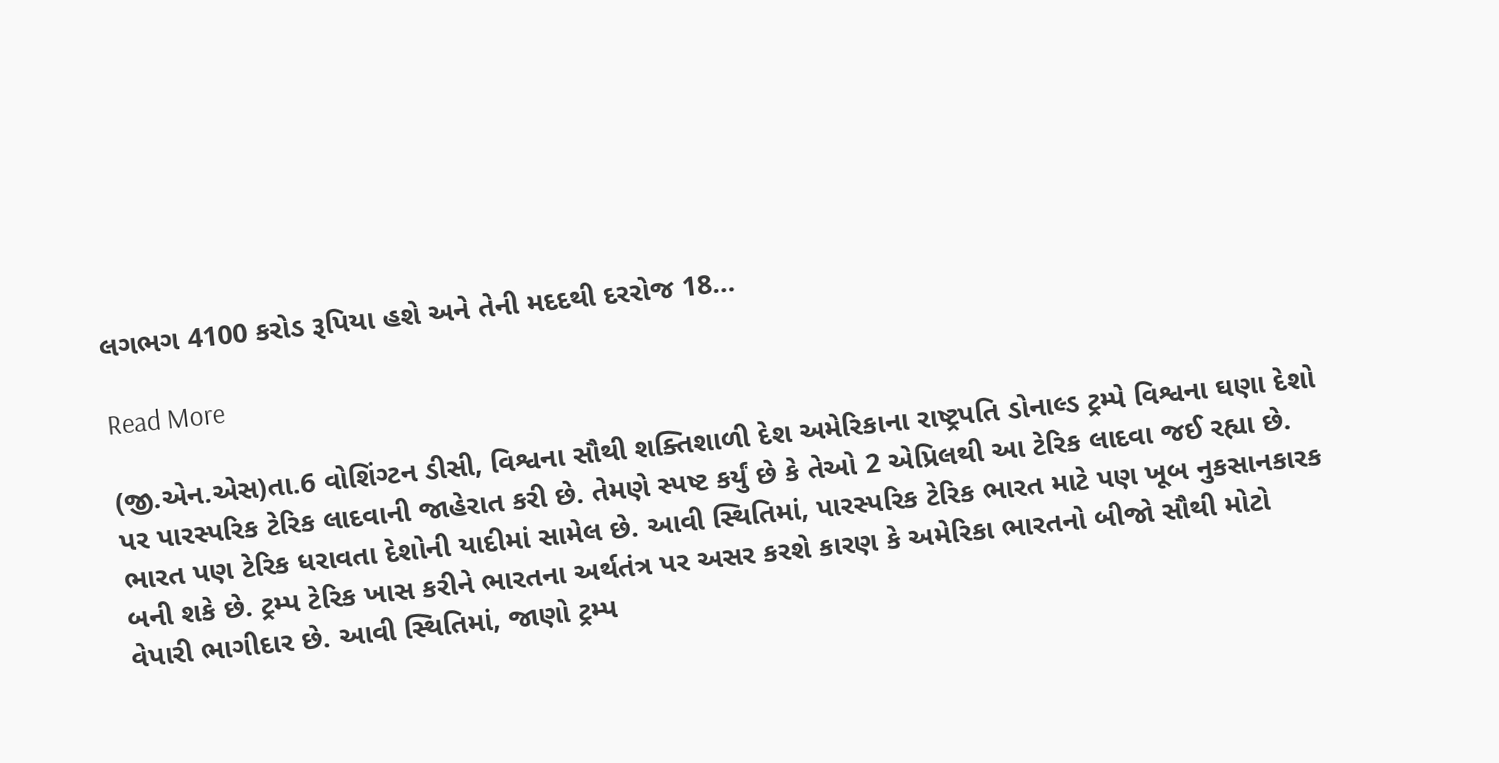લગભગ 4100 કરોડ રૂપિયા હશે અને તેની મદદથી દરરોજ 18…

Read More

(જી.એન.એસ)તા.6 વોશિંગ્ટન ડીસી, વિશ્વના સૌથી શક્તિશાળી દેશ અમેરિકાના રાષ્ટ્રપતિ ડોનાલ્ડ ટ્રમ્પે વિશ્વના ઘણા દેશો પર પારસ્પરિક ટેરિક લાદવાની જાહેરાત કરી છે. તેમણે સ્પષ્ટ કર્યું છે કે તેઓ 2 એપ્રિલથી આ ટેરિક લાદવા જઈ રહ્યા છે. ભારત પણ ટેરિક ધરાવતા દેશોની યાદીમાં સામેલ છે. આવી સ્થિતિમાં, પારસ્પરિક ટેરિક ભારત માટે પણ ખૂબ નુકસાનકારક બની શકે છે. ટ્રમ્પ ટેરિક ખાસ કરીને ભારતના અર્થતંત્ર પર અસર કરશે કારણ કે અમેરિકા ભારતનો બીજો સૌથી મોટો વેપારી ભાગીદાર છે. આવી સ્થિતિમાં, જાણો ટ્રમ્પ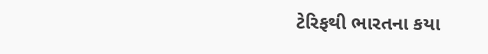ટેરિફથી ભારતના કયા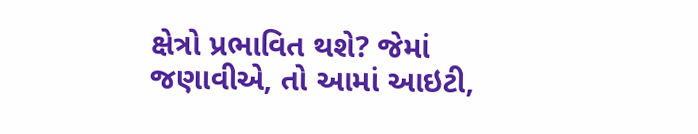ક્ષેત્રો પ્રભાવિત થશે? જેમાં જણાવીએ, તો આમાં આઇટી,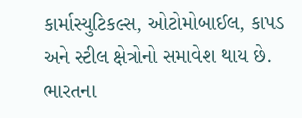કાર્માસ્યુટિકલ્સ, ઓટોમોબાઈલ, કાપડ અને સ્ટીલ ક્ષેત્રોનો સમાવેશ થાય છે. ભારતના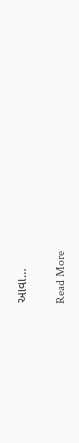આવા…

Read More